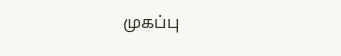முகப்பு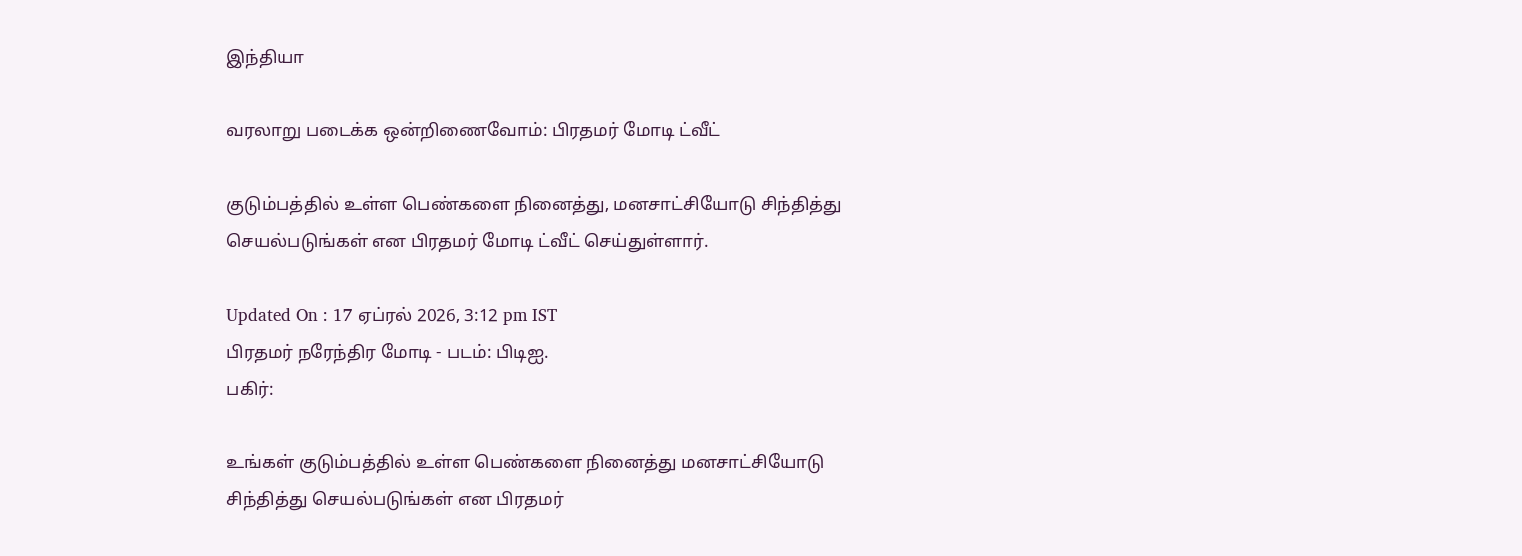இந்தியா

வரலாறு படைக்க ஒன்றிணைவோம்: பிரதமர் மோடி ட்வீட்

குடும்பத்தில் உள்ள பெண்களை நினைத்து, மனசாட்சியோடு சிந்தித்து செயல்படுங்கள் என பிரதமர் மோடி ட்வீட் செய்துள்ளார்.

Updated On : 17 ஏப்ரல் 2026, 3:12 pm IST
பிரதமர் நரேந்திர மோடி - படம்: பிடிஐ.
பகிர்:

உங்கள் குடும்பத்தில் உள்ள பெண்களை நினைத்து மனசாட்சியோடு சிந்தித்து செயல்படுங்கள் என பிரதமர்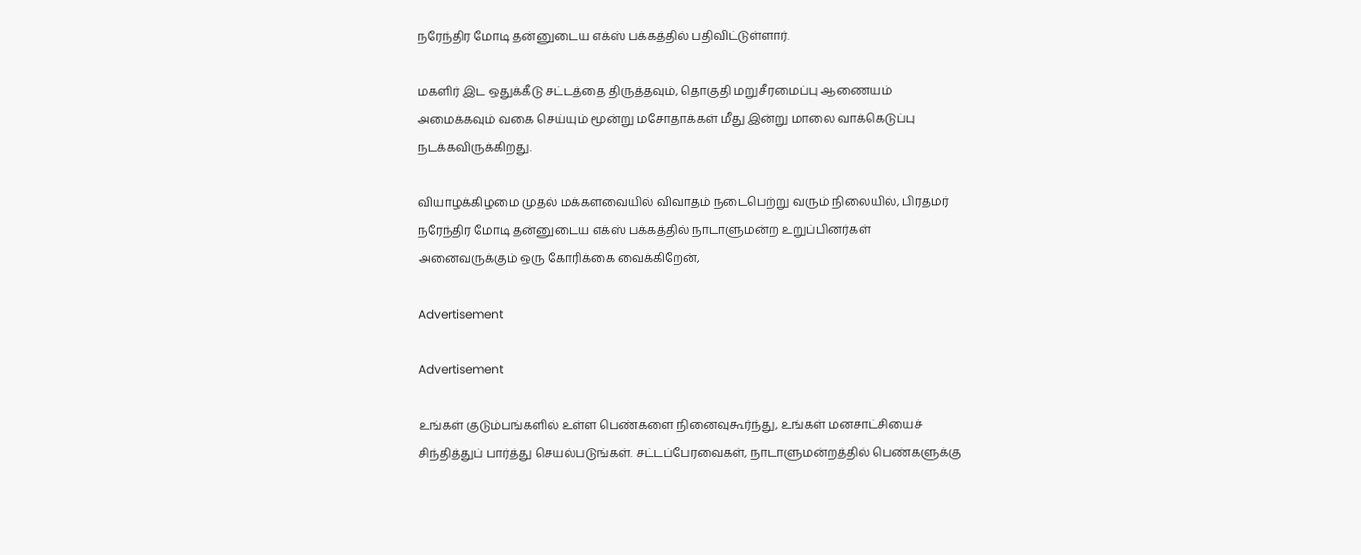நரேந்திர மோடி தன்னுடைய எக்ஸ் பக்கத்தில் பதிவிட்டுள்ளார்.

மகளிர் இட ஒதுக்கீடு சட்டத்தை திருத்தவும், தொகுதி மறுசீரமைப்பு ஆணையம் அமைக்கவும் வகை செய்யும் மூன்று மசோதாக்கள் மீது இன்று மாலை வாக்கெடுப்பு நடக்கவிருக்கிறது.

வியாழக்கிழமை முதல் மக்களவையில் விவாதம் நடைபெற்று வரும் நிலையில், பிரதமர் நரேந்திர மோடி தன்னுடைய எக்ஸ் பக்கத்தில் நாடாளுமன்ற உறுப்பினர்கள் அனைவருக்கும் ஒரு கோரிக்கை வைக்கிறேன்,

Advertisement

Advertisement

உங்கள் குடும்பங்களில் உள்ள பெண்களை நினைவுகூர்ந்து, உங்கள் மனசாட்சியைச் சிந்தித்துப் பார்த்து செயல்படுங்கள். சட்டப்பேரவைகள், நாடாளுமன்றத்தில் பெண்களுக்கு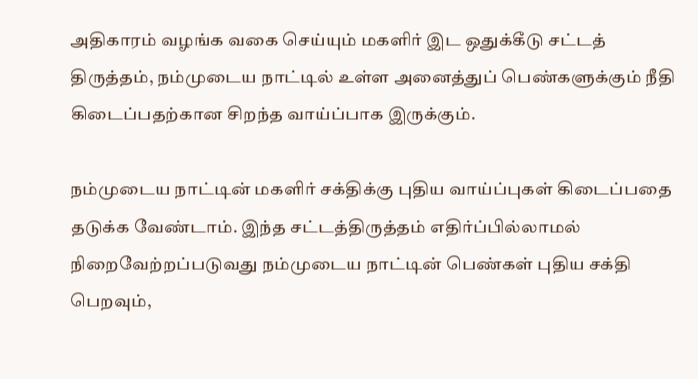அதிகாரம் வழங்க வகை செய்யும் மகளிர் இட ஒதுக்கீடு சட்டத் திருத்தம், நம்முடைய நாட்டில் உள்ள அனைத்துப் பெண்களுக்கும் நீதி கிடைப்பதற்கான சிறந்த வாய்ப்பாக இருக்கும்.

நம்முடைய நாட்டின் மகளிர் சக்திக்கு புதிய வாய்ப்புகள் கிடைப்பதை தடுக்க வேண்டாம். இந்த சட்டத்திருத்தம் எதிர்ப்பில்லாமல் நிறைவேற்றப்படுவது நம்முடைய நாட்டின் பெண்கள் புதிய சக்தி பெறவும்,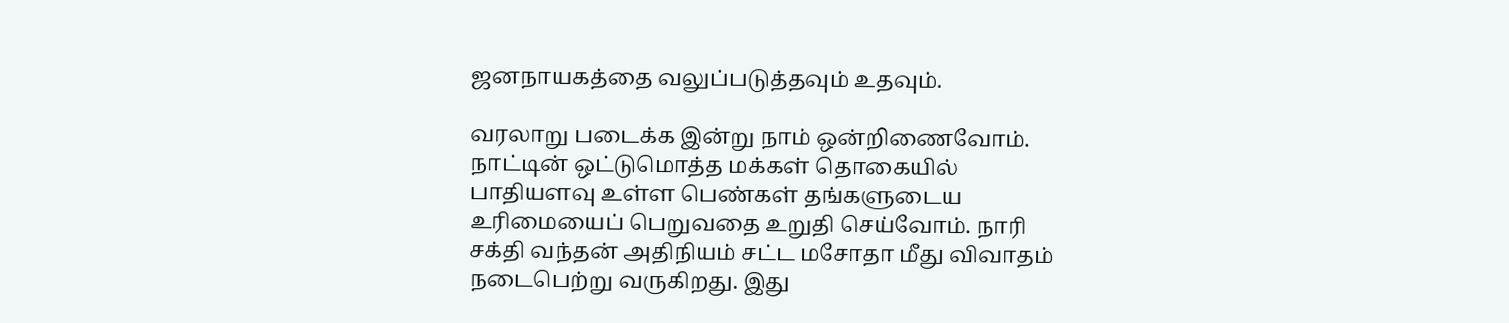ஜனநாயகத்தை வலுப்படுத்தவும் உதவும்.

வரலாறு படைக்க இன்று நாம் ஒன்றிணைவோம். நாட்டின் ஒட்டுமொத்த மக்கள் தொகையில் பாதியளவு உள்ள பெண்கள் தங்களுடைய உரிமையைப் பெறுவதை உறுதி செய்வோம். நாரி சக்தி வந்தன் அதிநியம் சட்ட மசோதா மீது விவாதம் நடைபெற்று வருகிறது. இது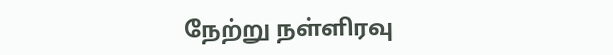நேற்று நள்ளிரவு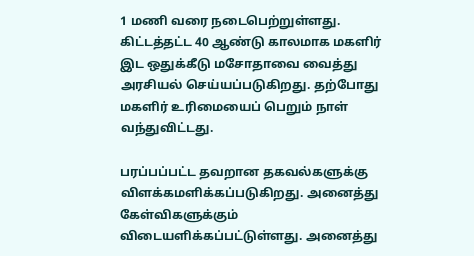1 மணி வரை நடைபெற்றுள்ளது. கிட்டத்தட்ட 40 ஆண்டு காலமாக மகளிர் இட ஒதுக்கீடு மசோதாவை வைத்து அரசியல் செய்யப்படுகிறது. தற்போது மகளிர் உரிமையைப் பெறும் நாள் வந்துவிட்டது.

பரப்பப்பட்ட தவறான தகவல்களுக்கு விளக்கமளிக்கப்படுகிறது. அனைத்து கேள்விகளுக்கும் விடையளிக்கப்பட்டுள்ளது. அனைத்து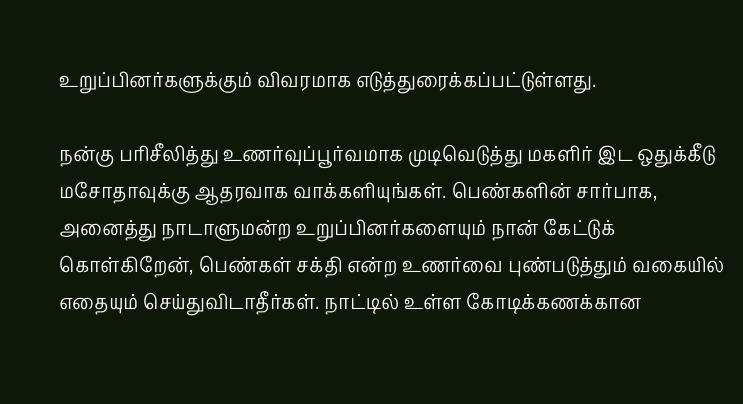உறுப்பினர்களுக்கும் விவரமாக எடுத்துரைக்கப்பட்டுள்ளது.

நன்கு பரிசீலித்து உணர்வுப்பூர்வமாக முடிவெடுத்து மகளிர் இட ஒதுக்கீடு மசோதாவுக்கு ஆதரவாக வாக்களியுங்கள். பெண்களின் சார்பாக, அனைத்து நாடாளுமன்ற உறுப்பினர்களையும் நான் கேட்டுக் கொள்கிறேன், பெண்கள் சக்தி என்ற உணர்வை புண்படுத்தும் வகையில் எதையும் செய்துவிடாதீர்கள். நாட்டில் உள்ள கோடிக்கணக்கான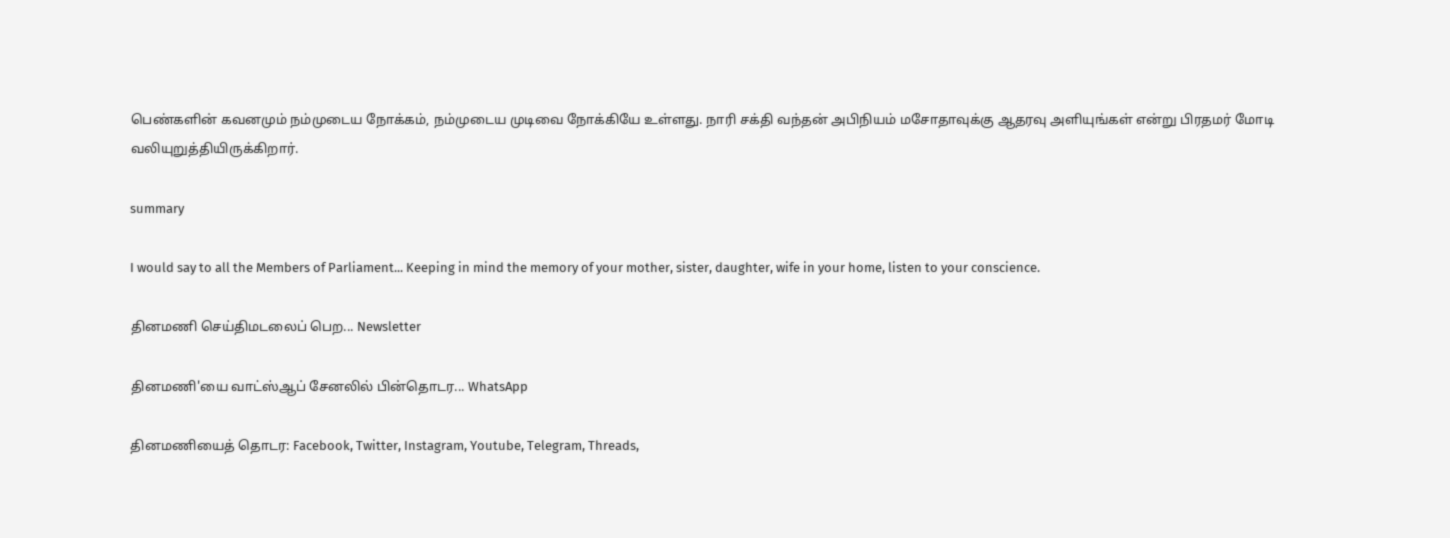பெண்களின் கவனமும் நம்முடைய நோக்கம், நம்முடைய முடிவை நோக்கியே உள்ளது. நாரி சக்தி வந்தன் அபிநியம் மசோதாவுக்கு ஆதரவு அளியுங்கள் என்று பிரதமர் மோடி வலியுறுத்தியிருக்கிறார்.

summary

I would say to all the Members of Parliament... Keeping in mind the memory of your mother, sister, daughter, wife in your home, listen to your conscience.

தினமணி செய்திமடலைப் பெற... Newsletter

தினமணி'யை வாட்ஸ்ஆப் சேனலில் பின்தொடர... WhatsApp

தினமணியைத் தொடர: Facebook, Twitter, Instagram, Youtube, Telegram, Threads,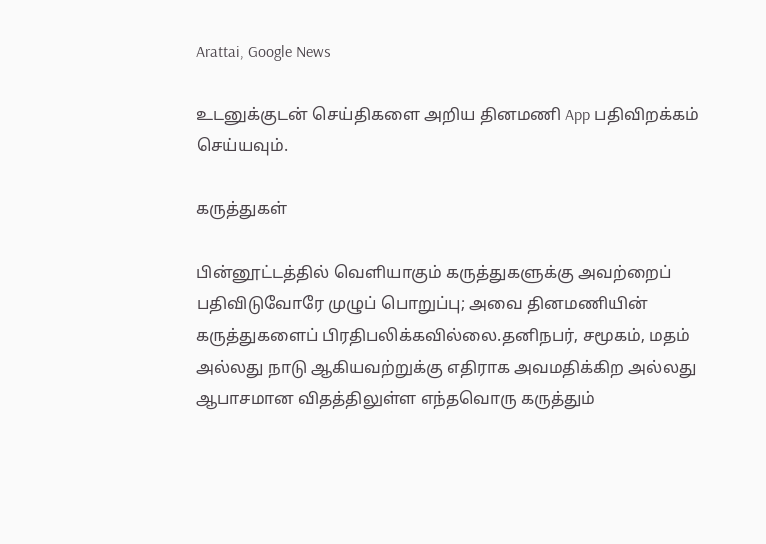Arattai, Google News

உடனுக்குடன் செய்திகளை அறிய தினமணி App பதிவிறக்கம் செய்யவும்.

கருத்துகள்

பின்னூட்டத்தில் வெளியாகும் கருத்துகளுக்கு அவற்றைப் பதிவிடுவோரே முழுப் பொறுப்பு; அவை தினமணியின் கருத்துகளைப் பிரதிபலிக்கவில்லை.தனிநபர், சமூகம், மதம் அல்லது நாடு ஆகியவற்றுக்கு எதிராக அவமதிக்கிற அல்லது ஆபாசமான விதத்திலுள்ள எந்தவொரு கருத்தும்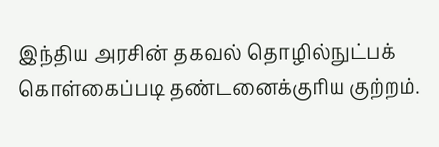இந்திய அரசின் தகவல் தொழில்நுட்பக் கொள்கைப்படி தண்டனைக்குரிய குற்றம்.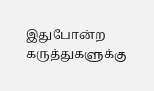இதுபோன்ற கருத்துகளுக்கு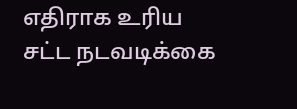எதிராக உரிய சட்ட நடவடிக்கை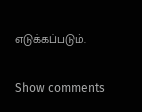எடுக்கப்படும்.

Show comments